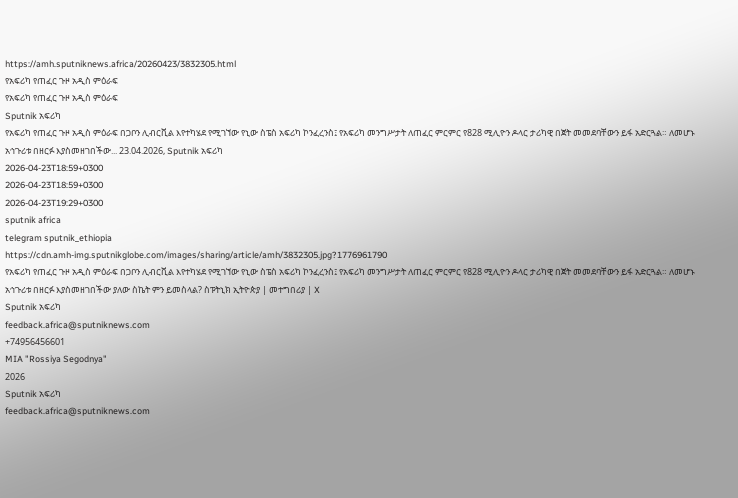https://amh.sputniknews.africa/20260423/3832305.html
የአፍሪካ የጠፈር ጉዞ አዲስ ምዕራፍ
የአፍሪካ የጠፈር ጉዞ አዲስ ምዕራፍ
Sputnik አፍሪካ
የአፍሪካ የጠፈር ጉዞ አዲስ ምዕራፍ በጋቦን ሊብርቪል እየተካሄደ የሚገኘው የኒው ስፔስ አፍሪካ ኮንፈረንስ፤ የአፍሪካ መንግሥታት ለጠፈር ምርምር የ828 ሚሊዮን ዶላር ታሪካዊ በጀት መመደባቸውን ይፋ አድርጓል። ለመሆኑ አኅጉሪቱ በዘርፉ እያስመዘገበችው... 23.04.2026, Sputnik አፍሪካ
2026-04-23T18:59+0300
2026-04-23T18:59+0300
2026-04-23T19:29+0300
sputnik africa
telegram sputnik_ethiopia
https://cdn.amh-img.sputnikglobe.com/images/sharing/article/amh/3832305.jpg?1776961790
የአፍሪካ የጠፈር ጉዞ አዲስ ምዕራፍ በጋቦን ሊብርቪል እየተካሄደ የሚገኘው የኒው ስፔስ አፍሪካ ኮንፈረንስ፤ የአፍሪካ መንግሥታት ለጠፈር ምርምር የ828 ሚሊዮን ዶላር ታሪካዊ በጀት መመደባቸውን ይፋ አድርጓል። ለመሆኑ አኅጉሪቱ በዘርፉ እያስመዘገበችው ያለው ስኬት ምን ይመስላል? ስፑትኒክ ኢትዮጵያ | መተግበሪያ | X
Sputnik አፍሪካ
feedback.africa@sputniknews.com
+74956456601
MIA "Rossiya Segodnya"
2026
Sputnik አፍሪካ
feedback.africa@sputniknews.com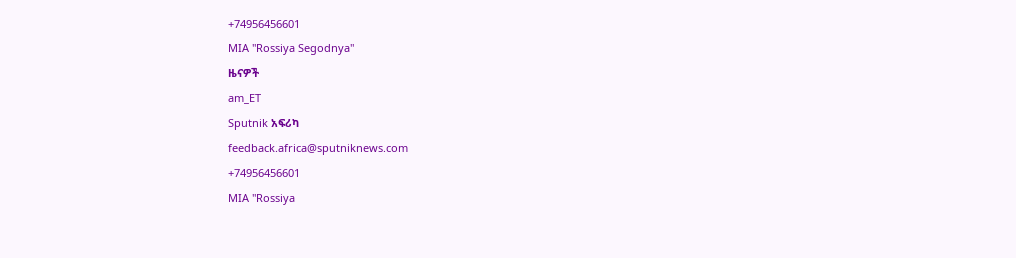+74956456601
MIA "Rossiya Segodnya"
ዜናዎች
am_ET
Sputnik አፍሪካ
feedback.africa@sputniknews.com
+74956456601
MIA "Rossiya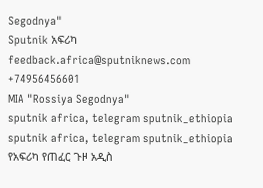Segodnya"
Sputnik አፍሪካ
feedback.africa@sputniknews.com
+74956456601
MIA "Rossiya Segodnya"
sputnik africa, telegram sputnik_ethiopia
sputnik africa, telegram sputnik_ethiopia
የአፍሪካ የጠፈር ጉዞ አዲስ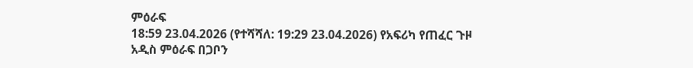ምዕራፍ
18:59 23.04.2026 (የተሻሻለ: 19:29 23.04.2026) የአፍሪካ የጠፈር ጉዞ አዲስ ምዕራፍ በጋቦን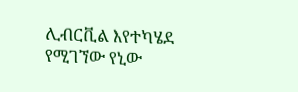ሊብርቪል እየተካሄደ የሚገኘው የኒው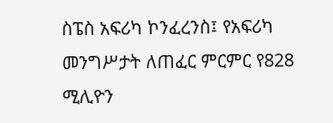ስፔስ አፍሪካ ኮንፈረንስ፤ የአፍሪካ መንግሥታት ለጠፈር ምርምር የ828 ሚሊዮን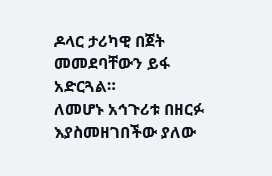ዶላር ታሪካዊ በጀት መመደባቸውን ይፋ አድርጓል።
ለመሆኑ አኅጉሪቱ በዘርፉ እያስመዘገበችው ያለው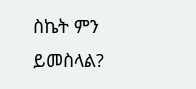ስኬት ምን ይመስላል?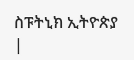ስፑትኒክ ኢትዮጵያ |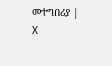መተግበሪያ | X